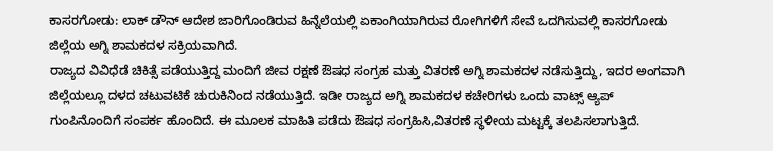ಕಾಸರಗೋಡು: ಲಾಕ್ ಡೌನ್ ಆದೇಶ ಜಾರಿಗೊಂಡಿರುವ ಹಿನ್ನೆಲೆಯಲ್ಲಿ ಏಕಾಂಗಿಯಾಗಿರುವ ರೋಗಿಗಳಿಗೆ ಸೇವೆ ಒದಗಿಸುವಲ್ಲಿ ಕಾಸರಗೋಡು ಜಿಲ್ಲೆಯ ಅಗ್ನಿ ಶಾಮಕದಳ ಸಕ್ರಿಯವಾಗಿದೆ.
ರಾಜ್ಯದ ವಿವಿಧೆಡೆ ಚಿಕಿತ್ಸೆ ಪಡೆಯುತ್ತಿದ್ದ ಮಂದಿಗೆ ಜೀವ ರಕ್ಷಣೆ ಔಷಧ ಸಂಗ್ರಹ ಮತ್ತು ವಿತರಣೆ ಅಗ್ನಿ ಶಾಮಕದಳ ನಡೆಸುತ್ತಿದ್ದು, ಇದರ ಅಂಗವಾಗಿ ಜಿಲ್ಲೆಯಲ್ಲೂ ದಳದ ಚಟುವಟಿಕೆ ಚುರುಕಿನಿಂದ ನಡೆಯುತ್ತಿದೆ. ಇಡೀ ರಾಜ್ಯದ ಅಗ್ನಿ ಶಾಮಕದಳ ಕಚೇರಿಗಳು ಒಂದು ವಾಟ್ಸ್ ಆ್ಯಪ್ ಗುಂಪಿನೊಂದಿಗೆ ಸಂಪರ್ಕ ಹೊಂದಿದೆ. ಈ ಮೂಲಕ ಮಾಹಿತಿ ಪಡೆದು ಔಷಧ ಸಂಗ್ರಹಿಸಿ,ವಿತರಣೆ ಸ್ಥಳೀಯ ಮಟ್ಟಕ್ಕೆ ತಲಪಿಸಲಾಗುತ್ತಿದೆ.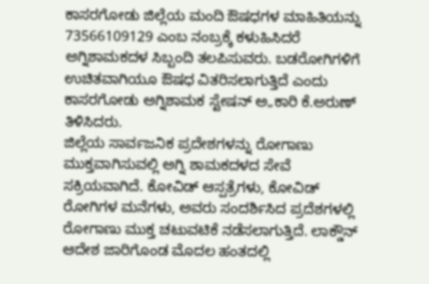ಕಾಸರಗೋಡು ಜಿಲ್ಲೆಯ ಮಂದಿ ಔಷಧಗಳ ಮಾಹಿತಿಯನ್ನು 73566109129 ಎಂಬ ನಂಬ್ರಕ್ಕೆ ಕಳುಹಿಸಿದರೆ ಅಗ್ನಿಶಾಮಕದಳ ಸಿಬ್ಬಂದಿ ತಲಪಿಸುವರು. ಬಡರೋಗಿಗಳಿಗೆ ಉಚಿತವಾಗಿಯೂ ಔಷಧ ವಿತರಿಸಲಾಗುತ್ತಿದೆ ಎಂದು ಕಾಸರಗೋಡು ಅಗ್ನಿಶಾಮಕ ಸ್ಟೇಷನ್ ಅ„ಕಾರಿ ಕೆ.ಅರುಣ್ ತಿಳಿಸಿದರು.
ಜಿಲ್ಲೆಯ ಸಾರ್ವಜನಿಕ ಪ್ರದೇಶಗಳನ್ನು ರೋಗಾಣು ಮುಕ್ತವಾಗಿಸುವಲ್ಲಿ ಅಗ್ನಿ ಶಾಮಕದಳದ ಸೇವೆ ಸಕ್ರಿಯವಾಗಿದೆ. ಕೋವಿಡ್ ಆಸ್ಪತ್ರೆಗಳು, ಕೋವಿಡ್ ರೋಗಿಗಳ ಮನೆಗಳು, ಅವರು ಸಂದರ್ಶಿಸಿದ ಪ್ರದೆಶಗಳಲ್ಲಿ ರೋಗಾಣು ಮುಕ್ತ ಚಟುವಟಿಕೆ ನಡೆಸಲಾಗುತ್ತಿದೆ. ಲಾಕ್ಡೌನ್ ಆದೇಶ ಜಾರಿಗೊಂಡ ಮೊದಲ ಹಂತದಲ್ಲಿ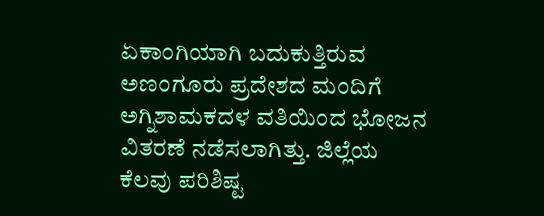ಏಕಾಂಗಿಯಾಗಿ ಬದುಕುತ್ತಿರುವ ಅಣಂಗೂರು ಪ್ರದೇಶದ ಮಂದಿಗೆ ಅಗ್ನಿಶಾಮಕದಳ ವತಿಯಿಂದ ಭೋಜನ ವಿತರಣೆ ನಡೆಸಲಾಗಿತ್ತು. ಜಿಲ್ಲೆಯ ಕೆಲವು ಪರಿಶಿಷ್ಟ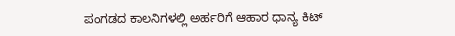ಪಂಗಡದ ಕಾಲನಿಗಳಲ್ಲಿ ಅರ್ಹರಿಗೆ ಆಹಾರ ಧಾನ್ಯ ಕಿಟ್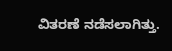ವಿತರಣೆ ನಡೆಸಲಾಗಿತ್ತು.